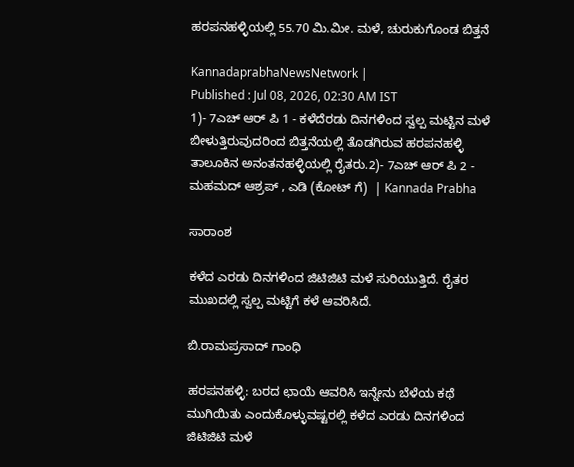ಹರಪನಹಳ್ಳಿಯಲ್ಲಿ 55.70 ಮಿ.ಮೀ. ಮಳೆ, ಚುರುಕುಗೊಂಡ ಬಿತ್ತನೆ

KannadaprabhaNewsNetwork |
Published : Jul 08, 2026, 02:30 AM IST
1)- 7ಎಚ್‌ ಆರ್ ಪಿ 1 - ಕಳೆದೆರಡು ದಿನಗಳಿಂದ ಸ್ವಲ್ಪ ಮಟ್ಟಿನ ಮಳೆ ಬೀಳುತ್ತಿರುವುದರಿಂದ ಬಿತ್ತನೆಯಲ್ಲಿ ತೊಡಗಿರುವ ಹರಪನಹಳ್ಳಿ ತಾಲೂಕಿನ ಅನಂತನಹಳ್ಳಿಯಲ್ಲಿ ರೈತರು.2)- 7ಎಚ್‌ ಆರ್‌ ಪಿ 2 - ಮಹಮದ್‌ ಆಶ್ರಪ್‌ , ಎಡಿ (ಕೋಟ್ ಗೆ)  | Kannada Prabha

ಸಾರಾಂಶ

ಕಳೆದ ಎರಡು ದಿನಗಳಿಂದ ಜಿಟಿಜಿಟಿ ಮಳೆ ಸುರಿಯುತ್ತಿದೆ. ರೈತರ ಮುಖದಲ್ಲಿ ಸ್ವಲ್ಪ ಮಟ್ಟಿಗೆ ಕಳೆ ಆವರಿಸಿದೆ.

ಬಿ.ರಾಮಪ್ರಸಾದ್‌ ಗಾಂಧಿ

ಹರಪನಹಳ್ಳಿ: ಬರದ ಛಾಯೆ ಆವರಿಸಿ ಇನ್ನೇನು ಬೆಳೆಯ ಕಥೆ ಮುಗಿಯಿತು ಎಂದುಕೊಳ್ಳುವಷ್ಟರಲ್ಲಿ ಕಳೆದ ಎರಡು ದಿನಗಳಿಂದ ಜಿಟಿಜಿಟಿ ಮಳೆ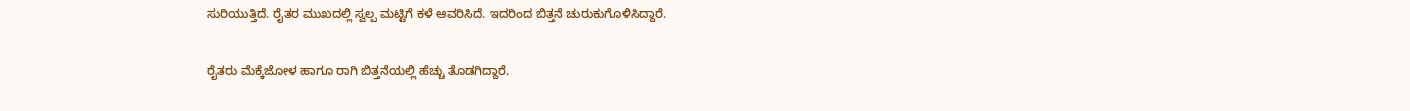ಸುರಿಯುತ್ತಿದೆ. ರೈತರ ಮುಖದಲ್ಲಿ ಸ್ವಲ್ಪ ಮಟ್ಟಿಗೆ ಕಳೆ ಆವರಿಸಿದೆ. ಇದರಿಂದ ಬಿತ್ತನೆ ಚುರುಕುಗೊಳಿಸಿದ್ದಾರೆ.

ರೈತರು ಮೆಕ್ಕೆಜೋಳ ಹಾಗೂ ರಾಗಿ ಬಿತ್ತನೆಯಲ್ಲಿ ಹೆಚ್ಚು ತೊಡಗಿದ್ದಾರೆ.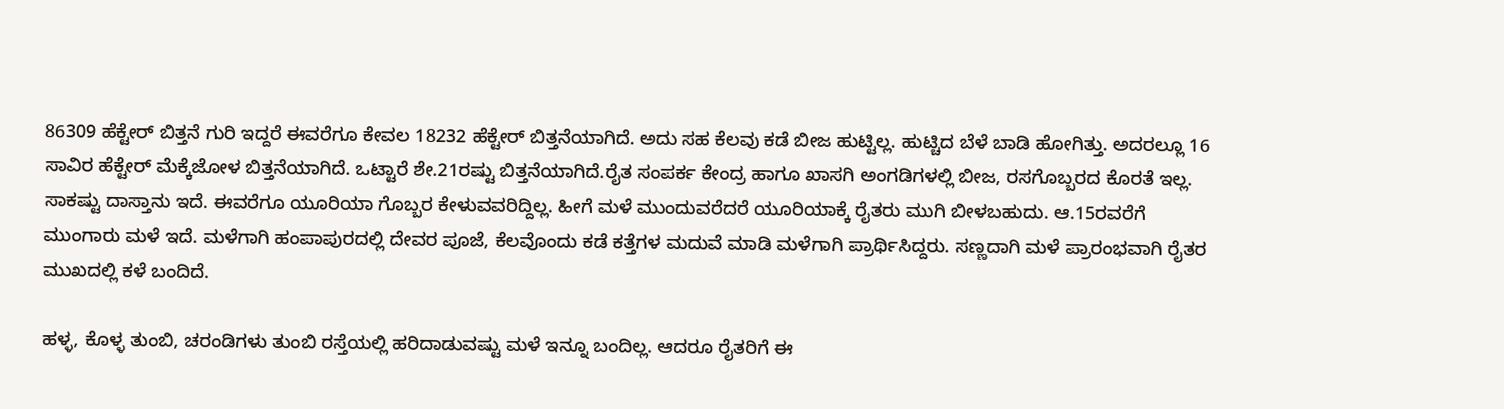86309 ಹೆಕ್ಟೇರ್ ಬಿತ್ತನೆ ಗುರಿ ಇದ್ದರೆ ಈವರೆಗೂ ಕೇವಲ 18232 ಹೆಕ್ಟೇರ್‌ ಬಿತ್ತನೆಯಾಗಿದೆ. ಅದು ಸಹ ಕೆಲವು ಕಡೆ ಬೀಜ ಹುಟ್ಟಿಲ್ಲ. ಹುಟ್ಚಿದ ಬೆಳೆ ಬಾಡಿ ಹೋಗಿತ್ತು. ಅದರಲ್ಲೂ 16 ಸಾವಿರ ಹೆಕ್ಟೇರ್‌ ಮೆಕ್ಕೆಜೋಳ ಬಿತ್ತನೆಯಾಗಿದೆ. ಒಟ್ಟಾರೆ ಶೇ.21ರಷ್ಟು ಬಿತ್ತನೆಯಾಗಿದೆ.ರೈತ ಸಂಪರ್ಕ ಕೇಂದ್ರ ಹಾಗೂ ಖಾಸಗಿ ಅಂಗಡಿಗಳಲ್ಲಿ ಬೀಜ, ರಸಗೊಬ್ಬರದ ಕೊರತೆ ಇಲ್ಲ. ಸಾಕಷ್ಟು ದಾಸ್ತಾನು ಇದೆ. ಈವರೆಗೂ ಯೂರಿಯಾ ಗೊಬ್ಬರ ಕೇಳುವವರಿದ್ದಿಲ್ಲ. ಹೀಗೆ ಮಳೆ ಮುಂದುವರೆದರೆ ಯೂರಿಯಾಕ್ಕೆ ರೈತರು ಮುಗಿ ಬೀಳಬಹುದು. ಆ.15ರವರೆಗೆ ಮುಂಗಾರು ಮಳೆ ಇದೆ. ಮಳೆಗಾಗಿ ಹಂಪಾಪುರದಲ್ಲಿ ದೇವರ ಪೂಜೆ, ಕೆಲವೊಂದು ಕಡೆ ಕತ್ತೆಗಳ ಮದುವೆ ಮಾಡಿ ಮಳೆಗಾಗಿ ಪ್ರಾರ್ಥಿಸಿದ್ದರು. ಸಣ್ಣದಾಗಿ ಮಳೆ ಪ್ರಾರಂಭವಾಗಿ ರೈತರ ಮುಖದಲ್ಲಿ ಕಳೆ ಬಂದಿದೆ.

ಹಳ್ಳ, ಕೊಳ್ಳ ತುಂಬಿ, ಚರಂಡಿಗಳು ತುಂಬಿ ರಸ್ತೆಯಲ್ಲಿ ಹರಿದಾಡುವಷ್ಟು ಮಳೆ ಇನ್ನೂ ಬಂದಿಲ್ಲ. ಆದರೂ ರೈತರಿಗೆ ಈ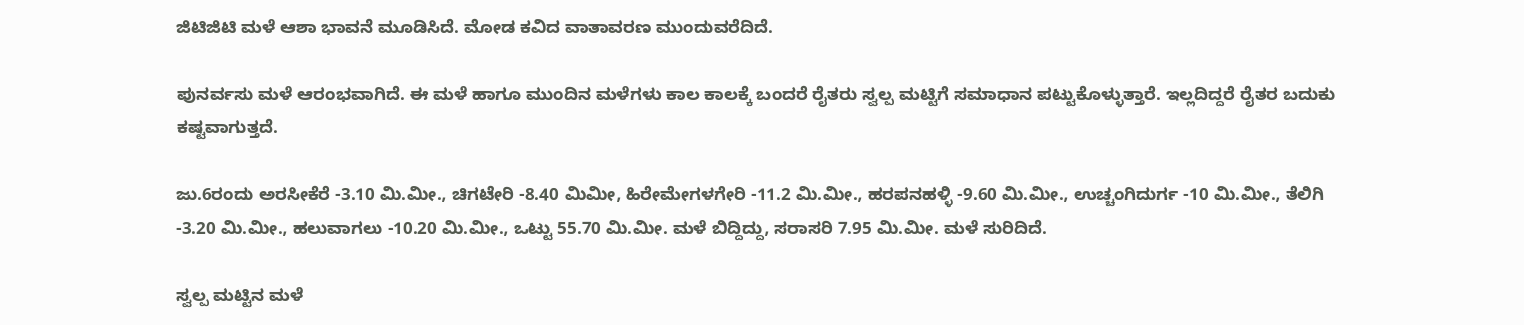ಜಿಟಿಜಿಟಿ ಮಳೆ ಆಶಾ ಭಾವನೆ ಮೂಡಿಸಿದೆ. ಮೋಡ ಕವಿದ ವಾತಾವರಣ ಮುಂದುವರೆದಿದೆ.

ಪುನರ್ವಸು ಮಳೆ ಆರಂಭವಾಗಿದೆ. ಈ ಮಳೆ ಹಾಗೂ ಮುಂದಿನ ಮಳೆಗಳು ಕಾಲ ಕಾಲಕ್ಕೆ ಬಂದರೆ ರೈತರು ಸ್ವಲ್ಪ ಮಟ್ಟಿಗೆ ಸಮಾಧಾನ ಪಟ್ಟುಕೊಳ್ಳುತ್ತಾರೆ. ಇಲ್ಲದಿದ್ದರೆ ರೈತರ ಬದುಕು ಕಷ್ಟವಾಗುತ್ತದೆ.

ಜು.6ರಂದು ಅರಸೀಕೆರೆ -3.10 ಮಿ.ಮೀ., ಚಿಗಟೇರಿ -8.40 ಮಿಮೀ, ಹಿರೇಮೇಗಳಗೇರಿ -11.2 ಮಿ.ಮೀ., ಹರಪನಹಳ್ಳಿ -9.60 ಮಿ.ಮೀ., ಉಚ್ಚಂಗಿದುರ್ಗ -10 ಮಿ.ಮೀ., ತೆಲಿಗಿ -3.20 ಮಿ.ಮೀ., ಹಲುವಾಗಲು -10.20 ಮಿ.ಮೀ., ಒಟ್ಟು 55.70 ಮಿ.ಮೀ. ಮಳೆ ಬಿದ್ದಿದ್ದು, ಸರಾಸರಿ 7.95 ಮಿ.ಮೀ. ಮಳೆ ಸುರಿದಿದೆ.

ಸ್ವಲ್ಪ ಮಟ್ಟಿನ ಮಳೆ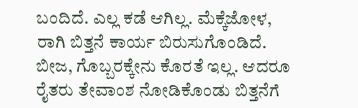ಬಂದಿದೆ. ಎಲ್ಲ ಕಡೆ ಆಗಿಲ್ಲ. ಮೆಕ್ಕೆಜೋಳ, ರಾಗಿ ಬಿತ್ತನೆ ಕಾರ್ಯ ಬಿರುಸುಗೊಂಡಿದೆ. ಬೀಜ, ಗೊಬ್ಬರಕ್ಕೇನು ಕೊರತೆ ಇಲ್ಲ. ಆದರೂ ರೈತರು ತೇವಾಂಶ ನೋಡಿಕೊಂಡು ಬಿತ್ತನೆಗೆ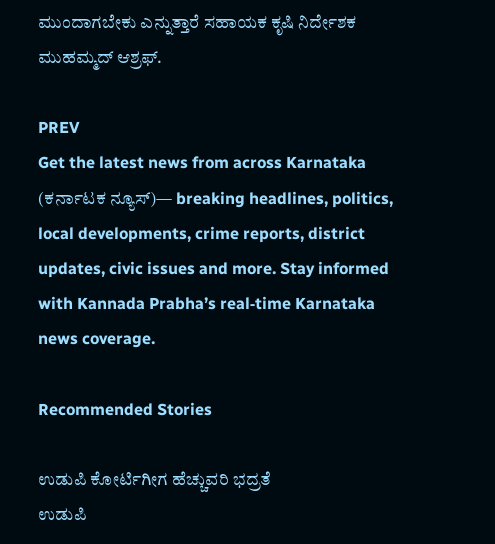ಮುಂದಾಗಬೇಕು ಎನ್ನುತ್ತಾರೆ ಸಹಾಯಕ ಕೃಷಿ ನಿರ್ದೇಶಕ ಮುಹಮ್ಮದ್‌ ಆಶ್ರಫ್‌.

PREV
Get the latest news from across Karnataka (ಕರ್ನಾಟಕ ನ್ಯೂಸ್)— breaking headlines, politics, local developments, crime reports, district updates, civic issues and more. Stay informed with Kannada Prabha’s real‑time Karnataka news coverage.

Recommended Stories

ಉಡುಪಿ ಕೋರ್ಟಿಗೀಗ ಹೆಚ್ಚುವರಿ ಭದ್ರತೆ
ಉಡುಪಿ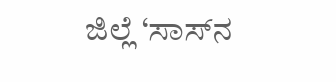ಜಿಲ್ಲೆ ‘ಸಾಸ್‌ನ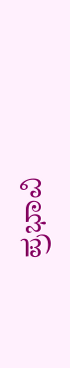ಪ್ರಭಾವಿ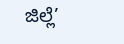ಜಿಲ್ಲೆ’